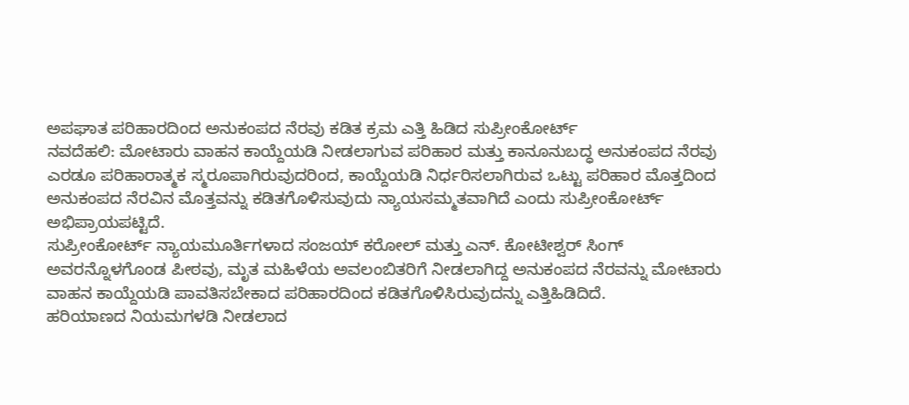ಅಪಘಾತ ಪರಿಹಾರದಿಂದ ಅನುಕಂಪದ ನೆರವು ಕಡಿತ ಕ್ರಮ ಎತ್ತಿ ಹಿಡಿದ ಸುಪ್ರೀಂಕೋರ್ಟ್
ನವದೆಹಲಿ: ಮೋಟಾರು ವಾಹನ ಕಾಯ್ದೆಯಡಿ ನೀಡಲಾಗುವ ಪರಿಹಾರ ಮತ್ತು ಕಾನೂನುಬದ್ಧ ಅನುಕಂಪದ ನೆರವು ಎರಡೂ ಪರಿಹಾರಾತ್ಮಕ ಸ್ಮರೂಪಾಗಿರುವುದರಿಂದ, ಕಾಯ್ದೆಯಡಿ ನಿರ್ಧರಿಸಲಾಗಿರುವ ಒಟ್ಟು ಪರಿಹಾರ ಮೊತ್ತದಿಂದ ಅನುಕಂಪದ ನೆರವಿನ ಮೊತ್ತವನ್ನು ಕಡಿತಗೊಳಿಸುವುದು ನ್ಯಾಯಸಮ್ಮತವಾಗಿದೆ ಎಂದು ಸುಪ್ರೀಂಕೋರ್ಟ್ ಅಭಿಪ್ರಾಯಪಟ್ಟಿದೆ.
ಸುಪ್ರೀಂಕೋರ್ಟ್ ನ್ಯಾಯಮೂರ್ತಿಗಳಾದ ಸಂಜಯ್ ಕರೋಲ್ ಮತ್ತು ಎನ್. ಕೋಟೀಶ್ವರ್ ಸಿಂಗ್ ಅವರನ್ನೊಳಗೊಂಡ ಪೀಠವು, ಮೃತ ಮಹಿಳೆಯ ಅವಲಂಬಿತರಿಗೆ ನೀಡಲಾಗಿದ್ದ ಅನುಕಂಪದ ನೆರವನ್ನು ಮೋಟಾರು ವಾಹನ ಕಾಯ್ದೆಯಡಿ ಪಾವತಿಸಬೇಕಾದ ಪರಿಹಾರದಿಂದ ಕಡಿತಗೊಳಿಸಿರುವುದನ್ನು ಎತ್ತಿಹಿಡಿದಿದೆ.
ಹರಿಯಾಣದ ನಿಯಮಗಳಡಿ ನೀಡಲಾದ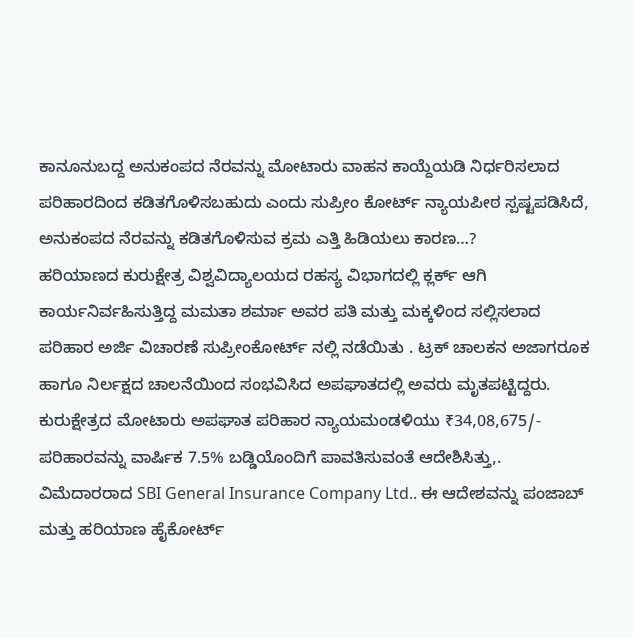ಕಾನೂನುಬದ್ದ ಅನುಕಂಪದ ನೆರವನ್ನು ಮೋಟಾರು ವಾಹನ ಕಾಯ್ದೆಯಡಿ ನಿರ್ಧರಿಸಲಾದ ಪರಿಹಾರದಿಂದ ಕಡಿತಗೊಳಿಸಬಹುದು ಎಂದು ಸುಪ್ರೀಂ ಕೋರ್ಟ್ ನ್ಯಾಯಪೀಠ ಸ್ಪಷ್ಟಪಡಿಸಿದೆ, ಅನುಕಂಪದ ನೆರವನ್ನು ಕಡಿತಗೊಳಿಸುವ ಕ್ರಮ ಎತ್ತಿ ಹಿಡಿಯಲು ಕಾರಣ…?
ಹರಿಯಾಣದ ಕುರುಕ್ಷೇತ್ರ ವಿಶ್ವವಿದ್ಯಾಲಯದ ರಹಸ್ಯ ವಿಭಾಗದಲ್ಲಿ ಕ್ಲರ್ಕ್ ಆಗಿ ಕಾರ್ಯನಿರ್ವಹಿಸುತ್ತಿದ್ದ ಮಮತಾ ಶರ್ಮಾ ಅವರ ಪತಿ ಮತ್ತು ಮಕ್ಕಳಿಂದ ಸಲ್ಲಿಸಲಾದ ಪರಿಹಾರ ಅರ್ಜಿ ವಿಚಾರಣೆ ಸುಪ್ರೀಂಕೋರ್ಟ್ ನಲ್ಲಿ ನಡೆಯಿತು . ಟ್ರಕ್ ಚಾಲಕನ ಅಜಾಗರೂಕ ಹಾಗೂ ನಿರ್ಲಕ್ಷದ ಚಾಲನೆಯಿಂದ ಸಂಭವಿಸಿದ ಅಪಘಾತದಲ್ಲಿ ಅವರು ಮೃತಪಟ್ಟಿದ್ದರು.
ಕುರುಕ್ಷೇತ್ರದ ಮೋಟಾರು ಅಪಘಾತ ಪರಿಹಾರ ನ್ಯಾಯಮಂಡಳಿಯು ₹34,08,675/- ಪರಿಹಾರವನ್ನು ವಾರ್ಷಿಕ 7.5% ಬಡ್ಡಿಯೊಂದಿಗೆ ಪಾವತಿಸುವಂತೆ ಆದೇಶಿಸಿತ್ತು,. ವಿಮೆದಾರರಾದ SBI General Insurance Company Ltd.. ಈ ಆದೇಶವನ್ನು ಪಂಜಾಬ್ ಮತ್ತು ಹರಿಯಾಣ ಹೈಕೋರ್ಟ್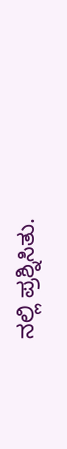ನಲ್ಲಿ ಪ್ರಶ್ನಿಸಿತು.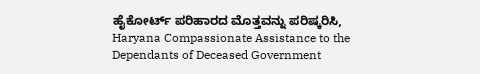ಹೈಕೋರ್ಟ್ ಪರಿಹಾರದ ಮೊತ್ತವನ್ನು ಪರಿಷ್ಕರಿಸಿ, Haryana Compassionate Assistance to the Dependants of Deceased Government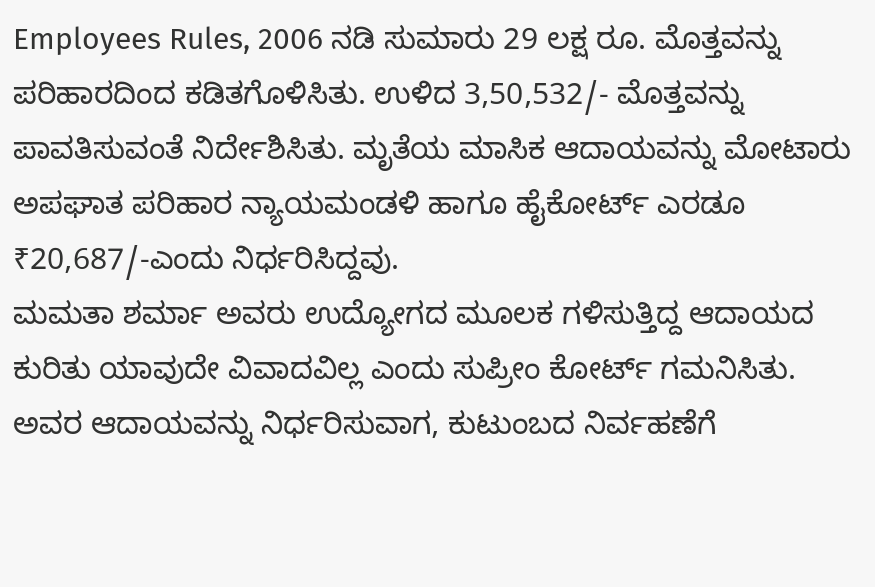Employees Rules, 2006 ನಡಿ ಸುಮಾರು 29 ಲಕ್ಷ ರೂ. ಮೊತ್ತವನ್ನು ಪರಿಹಾರದಿಂದ ಕಡಿತಗೊಳಿಸಿತು. ಉಳಿದ 3,50,532/- ಮೊತ್ತವನ್ನು ಪಾವತಿಸುವಂತೆ ನಿರ್ದೇಶಿಸಿತು. ಮೃತೆಯ ಮಾಸಿಕ ಆದಾಯವನ್ನು ಮೋಟಾರು ಅಪಘಾತ ಪರಿಹಾರ ನ್ಯಾಯಮಂಡಳಿ ಹಾಗೂ ಹೈಕೋರ್ಟ್ ಎರಡೂ ₹20,687/-ಎಂದು ನಿರ್ಧರಿಸಿದ್ದವು.
ಮಮತಾ ಶರ್ಮಾ ಅವರು ಉದ್ಯೋಗದ ಮೂಲಕ ಗಳಿಸುತ್ತಿದ್ದ ಆದಾಯದ ಕುರಿತು ಯಾವುದೇ ವಿವಾದವಿಲ್ಲ ಎಂದು ಸುಪ್ರೀಂ ಕೋರ್ಟ್ ಗಮನಿಸಿತು. ಅವರ ಆದಾಯವನ್ನು ನಿರ್ಧರಿಸುವಾಗ, ಕುಟುಂಬದ ನಿರ್ವಹಣೆಗೆ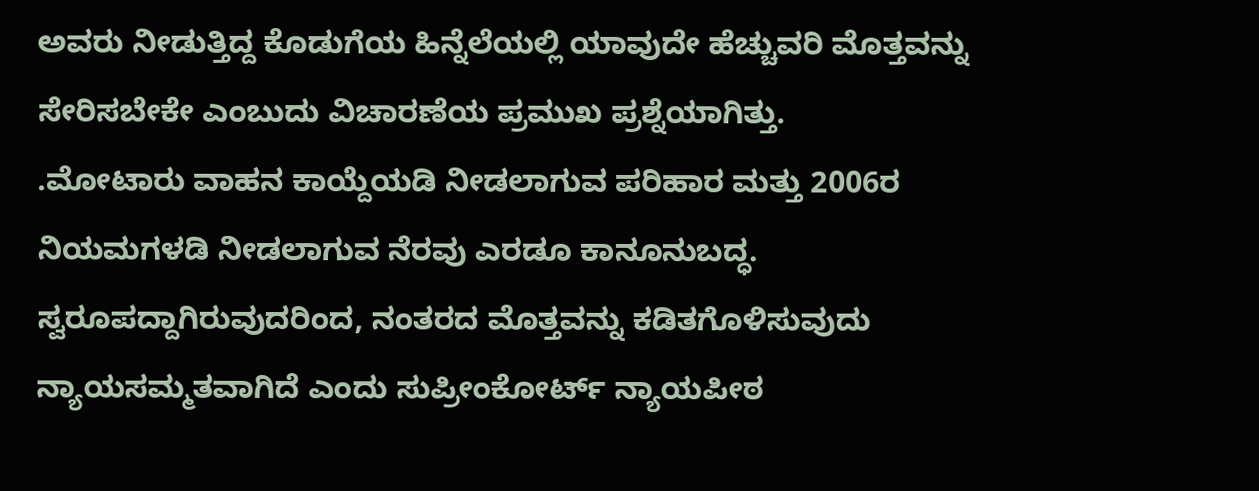ಅವರು ನೀಡುತ್ತಿದ್ದ ಕೊಡುಗೆಯ ಹಿನ್ನೆಲೆಯಲ್ಲಿ ಯಾವುದೇ ಹೆಚ್ಚುವರಿ ಮೊತ್ತವನ್ನು ಸೇರಿಸಬೇಕೇ ಎಂಬುದು ವಿಚಾರಣೆಯ ಪ್ರಮುಖ ಪ್ರಶ್ನೆಯಾಗಿತ್ತು.
.ಮೋಟಾರು ವಾಹನ ಕಾಯ್ದೆಯಡಿ ನೀಡಲಾಗುವ ಪರಿಹಾರ ಮತ್ತು 2006ರ ನಿಯಮಗಳಡಿ ನೀಡಲಾಗುವ ನೆರವು ಎರಡೂ ಕಾನೂನುಬದ್ಧ. ಸ್ವರೂಪದ್ದಾಗಿರುವುದರಿಂದ, ನಂತರದ ಮೊತ್ತವನ್ನು ಕಡಿತಗೊಳಿಸುವುದು ನ್ಯಾಯಸಮ್ಮತವಾಗಿದೆ ಎಂದು ಸುಪ್ರೀಂಕೋರ್ಟ್ ನ್ಯಾಯಪೀಠ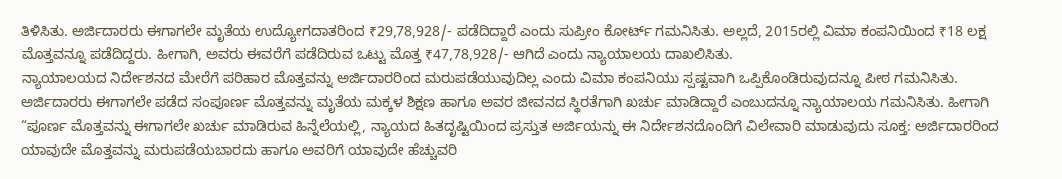ತಿಳಿಸಿತು. ಅರ್ಜಿದಾರರು ಈಗಾಗಲೇ ಮೃತೆಯ ಉದ್ಯೋಗದಾತರಿಂದ ₹29,78,928/- ಪಡೆದಿದ್ದಾರೆ ಎಂದು ಸುಪ್ರೀಂ ಕೋರ್ಟ್ ಗಮನಿಸಿತು. ಅಲ್ಲದೆ, 2015ರಲ್ಲಿ ವಿಮಾ ಕಂಪನಿಯಿಂದ ₹18 ಲಕ್ಷ ಮೊತ್ತವನ್ನೂ ಪಡೆದಿದ್ದರು. ಹೀಗಾಗಿ, ಅವರು ಈವರೆಗೆ ಪಡೆದಿರುವ ಒಟ್ಟು ಮೊತ್ತ ₹47,78,928/- ಆಗಿದೆ ಎಂದು ನ್ಯಾಯಾಲಯ ದಾಖಲಿಸಿತು.
ನ್ಯಾಯಾಲಯದ ನಿರ್ದೇಶನದ ಮೇರೆಗೆ ಪರಿಹಾರ ಮೊತ್ತವನ್ನು ಅರ್ಜಿದಾರರಿಂದ ಮರುಪಡೆಯುವುದಿಲ್ಲ ಎಂದು ವಿಮಾ ಕಂಪನಿಯು ಸ್ಪಷ್ಟವಾಗಿ ಒಪ್ಪಿಕೊಂಡಿರುವುದನ್ನೂ ಪೀಠ ಗಮನಿಸಿತು. ಅರ್ಜಿದಾರರು ಈಗಾಗಲೇ ಪಡೆದ ಸಂಪೂರ್ಣ ಮೊತ್ತವನ್ನು ಮೃತೆಯ ಮಕ್ಕಳ ಶಿಕ್ಷಣ ಹಾಗೂ ಅವರ ಜೀವನದ ಸ್ಥಿರತೆಗಾಗಿ ಖರ್ಚು ಮಾಡಿದ್ದಾರೆ ಎಂಬುದನ್ನೂ ನ್ಯಾಯಾಲಯ ಗಮನಿಸಿತು. ಹೀಗಾಗಿ “ಪೂರ್ಣ ಮೊತ್ತವನ್ನು ಈಗಾಗಲೇ ಖರ್ಚು ಮಾಡಿರುವ ಹಿನ್ನೆಲೆಯಲ್ಲಿ, ನ್ಯಾಯದ ಹಿತದೃಷ್ಟಿಯಿಂದ ಪ್ರಸ್ತುತ ಅರ್ಜಿಯನ್ನು ಈ ನಿರ್ದೇಶನದೊಂದಿಗೆ ವಿಲೇವಾರಿ ಮಾಡುವುದು ಸೂಕ್ತ: ಅರ್ಜಿದಾರರಿಂದ ಯಾವುದೇ ಮೊತ್ತವನ್ನು ಮರುಪಡೆಯಬಾರದು ಹಾಗೂ ಅವರಿಗೆ ಯಾವುದೇ ಹೆಚ್ಚುವರಿ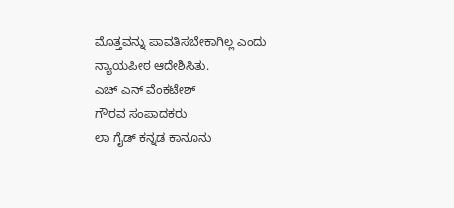ಮೊತ್ತವನ್ನು ಪಾವತಿಸಬೇಕಾಗಿಲ್ಲ ಎಂದು ನ್ಯಾಯಪೀಠ ಆದೇಶಿಸಿತು.
ಎಚ್ ಎನ್ ವೆಂಕಟೇಶ್
ಗೌರವ ಸಂಪಾದಕರು
ಲಾ ಗೈಡ್ ಕನ್ನಡ ಕಾನೂನು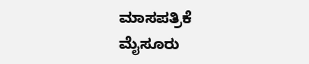ಮಾಸಪತ್ರಿಕೆ
ಮೈಸೂರು